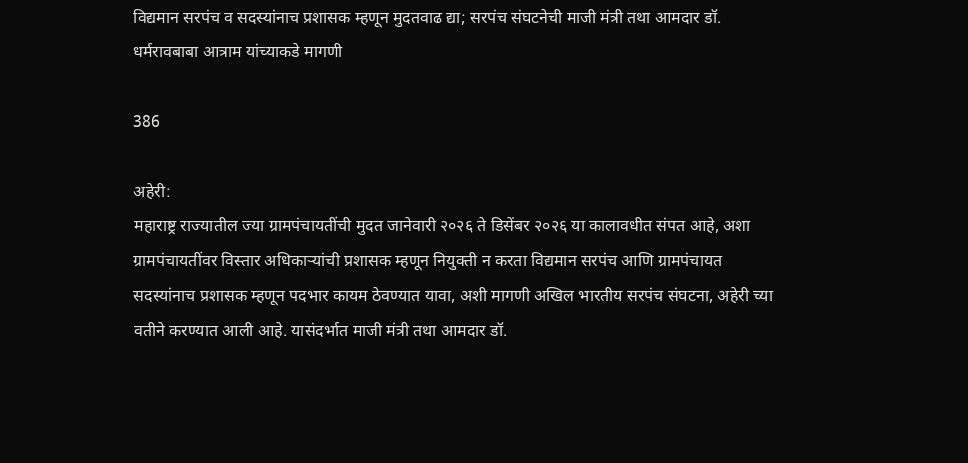विद्यमान सरपंच व सदस्यांनाच प्रशासक म्हणून मुदतवाढ द्या; सरपंच संघटनेची माजी मंत्री तथा आमदार डॉ. धर्मरावबाबा आत्राम यांच्याकडे मागणी

386

अहेरी:
महाराष्ट्र राज्यातील ज्या ग्रामपंचायतींची मुदत जानेवारी २०२६ ते डिसेंबर २०२६ या कालावधीत संपत आहे, अशा ग्रामपंचायतींवर विस्तार अधिकाऱ्यांची प्रशासक म्हणून नियुक्ती न करता विद्यमान सरपंच आणि ग्रामपंचायत सदस्यांनाच प्रशासक म्हणून पदभार कायम ठेवण्यात यावा, अशी मागणी अखिल भारतीय सरपंच संघटना, अहेरी च्या वतीने करण्यात आली आहे. यासंदर्भात माजी मंत्री तथा आमदार डॉ.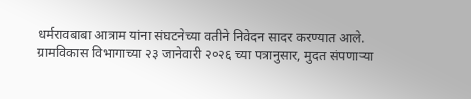धर्मरावबाबा आत्राम यांना संघटनेच्या वतीने निवेदन सादर करण्यात आले.
ग्रामविकास विभागाच्या २३ जानेवारी २०२६ च्या पत्रानुसार, मुदत संपणाऱ्या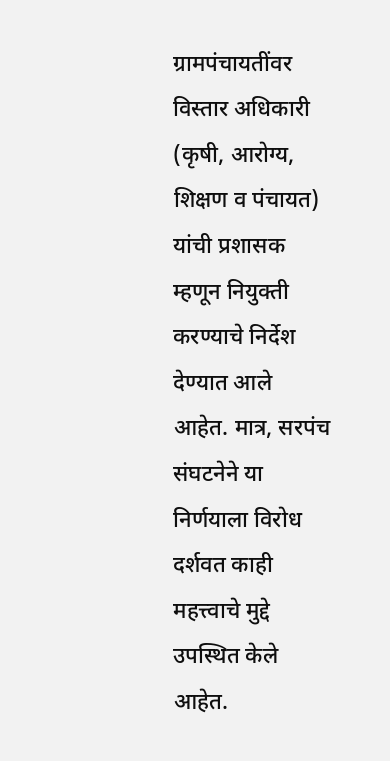ग्रामपंचायतींवर विस्तार अधिकारी (कृषी, आरोग्य, शिक्षण व पंचायत) यांची प्रशासक म्हणून नियुक्ती करण्याचे निर्देश देण्यात आले आहेत. मात्र, सरपंच संघटनेने या निर्णयाला विरोध दर्शवत काही महत्त्वाचे मुद्दे उपस्थित केले आहेत.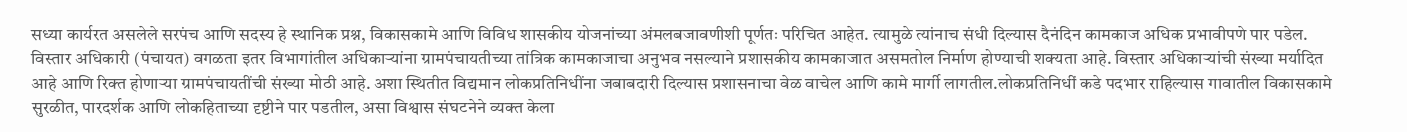सध्या कार्यरत असलेले सरपंच आणि सदस्य हे स्थानिक प्रश्न, विकासकामे आणि विविध शासकीय योजनांच्या अंमलबजावणीशी पूर्णतः परिचित आहेत. त्यामुळे त्यांनाच संधी दिल्यास दैनंदिन कामकाज अधिक प्रभावीपणे पार पडेल. विस्तार अधिकारी (पंचायत) वगळता इतर विभागांतील अधिकाऱ्यांना ग्रामपंचायतीच्या तांत्रिक कामकाजाचा अनुभव नसल्याने प्रशासकीय कामकाजात असमतोल निर्माण होण्याची शक्यता आहे. विस्तार अधिकाऱ्यांची संख्या मर्यादित आहे आणि रिक्त होणाऱ्या ग्रामपंचायतींची संख्या मोठी आहे. अशा स्थितीत विद्यमान लोकप्रतिनिधींना जबाबदारी दिल्यास प्रशासनाचा वेळ वाचेल आणि कामे मार्गी लागतील.लोकप्रतिनिधीं कडे पदभार राहिल्यास गावातील विकासकामे सुरळीत, पारदर्शक आणि लोकहिताच्या दृष्टीने पार पडतील, असा विश्वास संघटनेने व्यक्त केला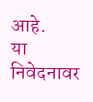आहे.
या निवेदनावर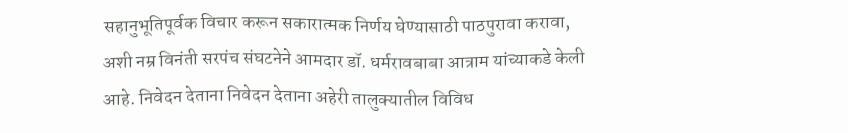सहानुभूतिपूर्वक विचार करून सकारात्मक निर्णय घेण्यासाठी पाठपुरावा करावा, अशी नम्र विनंती सरपंच संघटनेने आमदार डॉ. धर्मरावबाबा आत्राम यांच्याकडे केली आहे. निवेदन देताना निवेदन देताना अहेरी तालुक्यातील विविध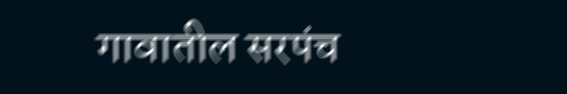गावातील सरपंच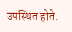उपस्थित होते.